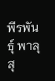พีรพันธุ์ พาลุสุ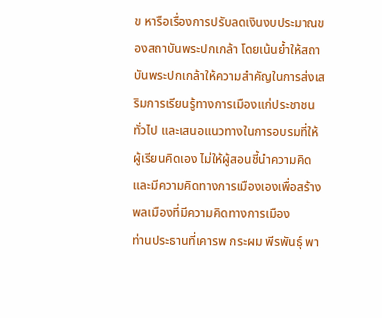ข หารือเรื่องการปรับลดเงินงบประมาณของสถาบันพระปกเกล้า โดยเน้นย้ำให้สถาบันพระปกเกล้าให้ความสำคัญในการส่งเสริมการเรียนรู้ทางการเมืองแก่ประชาชนทั่วไป และเสนอแนวทางในการอบรมที่ให้ผู้เรียนคิดเอง ไม่ให้ผู้สอนชี้นำความคิด และมีความคิดทางการเมืองเองเพื่อสร้างพลเมืองที่มีความคิดทางการเมือง
ท่านประธานที่เคารพ กระผม พีรพันธุ์ พา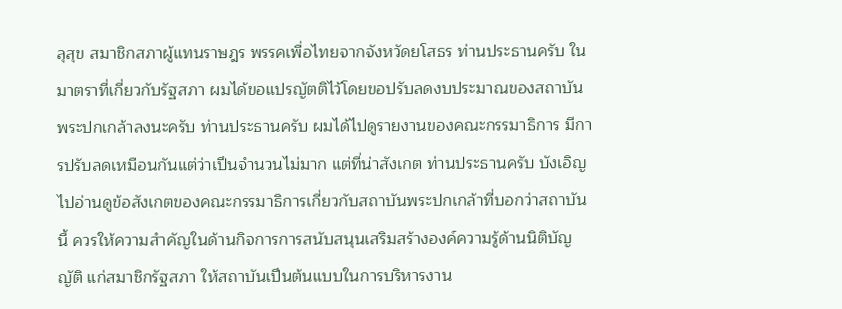ลุสุข สมาชิกสภาผู้แทนราษฎร พรรคเพื่อไทยจากจังหวัดยโสธร ท่านประธานครับ ในมาตราที่เกี่ยวกับรัฐสภา ผมได้ขอแปรญัตติไว้โดยขอปรับลดงบประมาณของสถาบัน พระปกเกล้าลงนะครับ ท่านประธานครับ ผมได้ไปดูรายงานของคณะกรรมาธิการ มีการปรับลดเหมือนกันแต่ว่าเปึนจํานวนไม่มาก แต่ที่น่าสังเกต ท่านประธานครับ บังเอิญ ไปอ่านดูข้อสังเกตของคณะกรรมาธิการเกี่ยวกับสถาบันพระปกเกล้าที่บอกว่าสถาบันนี้ ควรให้ความสําคัญในด้านกิจการการสนับสนุนเสริมสร้างองค์ความรู้ด้านนิติบัญญัติ แก่สมาชิกรัฐสภา ให้สถาบันเปึนต้นแบบในการบริหารงาน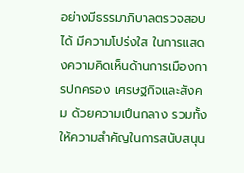อย่างมีธรรมาภิบาลตรวจสอบได้ มีความโปร่งใส ในการแสดงความคิดเห็นด้านการเมืองการปกครอง เศรษฐกิจและสังคม ด้วยความเปึนกลาง รวมทั้งให้ความสําคัญในการสนับสนุน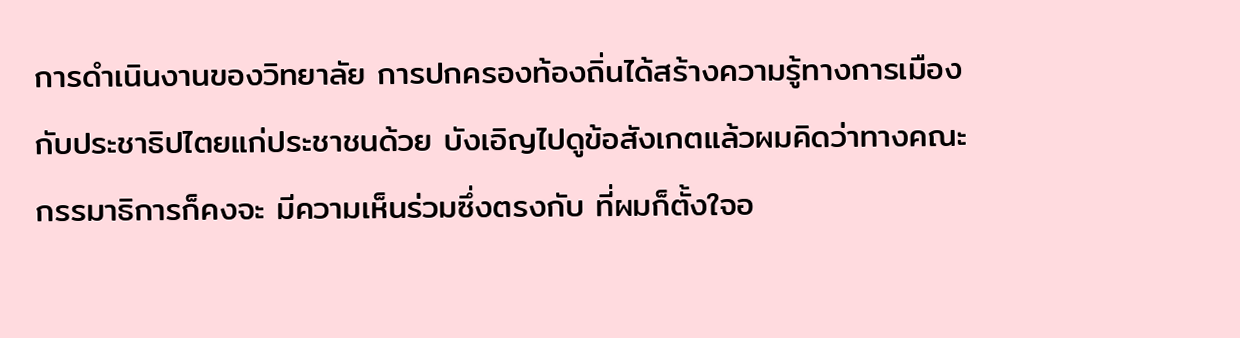การดําเนินงานของวิทยาลัย การปกครองท้องถิ่นได้สร้างความรู้ทางการเมืองกับประชาธิปไตยแก่ประชาชนด้วย บังเอิญไปดูข้อสังเกตแล้วผมคิดว่าทางคณะกรรมาธิการก็คงจะ มีความเห็นร่วมซึ่งตรงกับ ที่ผมก็ตั้งใจอ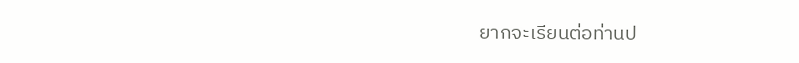ยากจะเรียนต่อท่านป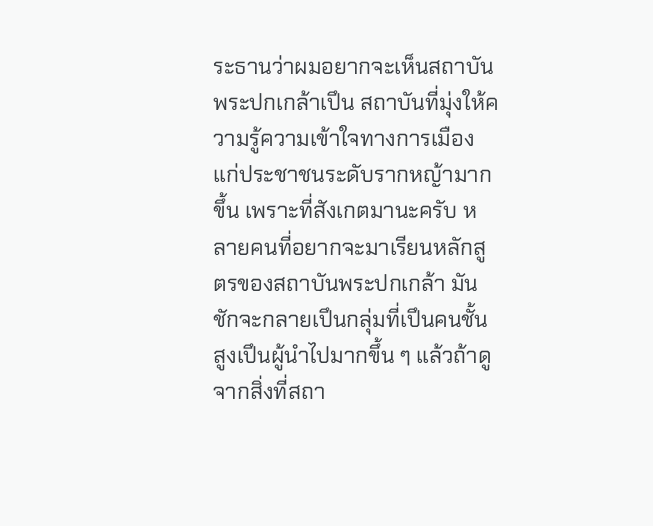ระธานว่าผมอยากจะเห็นสถาบันพระปกเกล้าเปึน สถาบันที่มุ่งให้ความรู้ความเข้าใจทางการเมืองแก่ประชาชนระดับรากหญ้ามากขึ้น เพราะที่สังเกตมานะครับ หลายคนที่อยากจะมาเรียนหลักสูตรของสถาบันพระปกเกล้า มันชักจะกลายเปึนกลุ่มที่เปึนคนชั้นสูงเปึนผู้นําไปมากขึ้น ๆ แล้วถ้าดูจากสิ่งที่สถา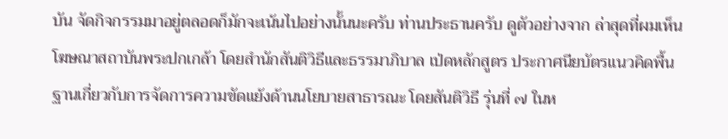บัน จัดกิจกรรมมาอยู่ตลอดก็มักจะเน้นไปอย่างนั้นนะครับ ท่านประธานครับ ดูตัวอย่างจาก ล่าสุดที่ผมเห็นโฆษณาสถาบันพระปกเกล้า โดยสํานักสันติวิธีและธรรมาภิบาล เป่ดหลักสูตร ประกาศนียบัตรแนวคิดพื้นฐานเกี่ยวกับการจัดการความขัดแย้งด้านนโยบายสาธารณะ โดยสันติวิธี รุ่นที่ ๗ ในห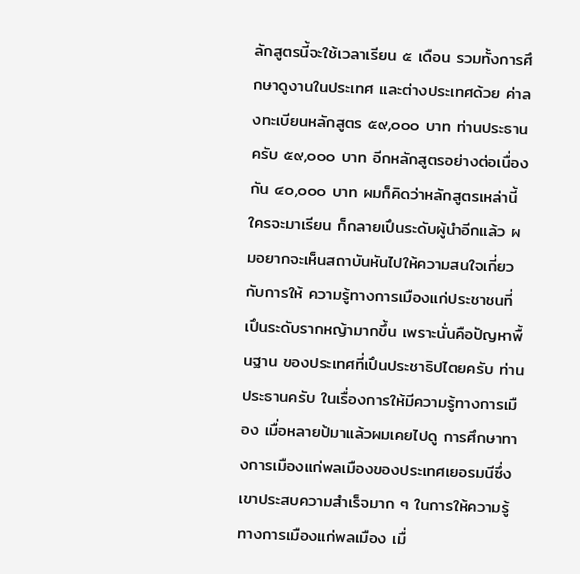ลักสูตรนี้จะใช้เวลาเรียน ๕ เดือน รวมทั้งการศึกษาดูงานในประเทศ และต่างประเทศด้วย ค่าลงทะเบียนหลักสูตร ๕๙,๐๐๐ บาท ท่านประธานครับ ๕๙,๐๐๐ บาท อีกหลักสูตรอย่างต่อเนื่องกัน ๔๐,๐๐๐ บาท ผมก็คิดว่าหลักสูตรเหล่านี้ใครจะมาเรียน ก็กลายเปึนระดับผู้นําอีกแล้ว ผมอยากจะเห็นสถาบันหันไปให้ความสนใจเกี่ยวกับการให้ ความรู้ทางการเมืองแก่ประชาชนที่เปึนระดับรากหญ้ามากขึ้น เพราะนั่นคือปัญหาพื้นฐาน ของประเทศที่เปึนประชาธิปไตยครับ ท่านประธานครับ ในเรื่องการให้มีความรู้ทางการเมือง เมื่อหลายป้มาแล้วผมเคยไปดู การศึกษาทางการเมืองแก่พลเมืองของประเทศเยอรมนีซึ่งเขาประสบความสําเร็จมาก ๆ ในการให้ความรู้ทางการเมืองแก่พลเมือง เมื่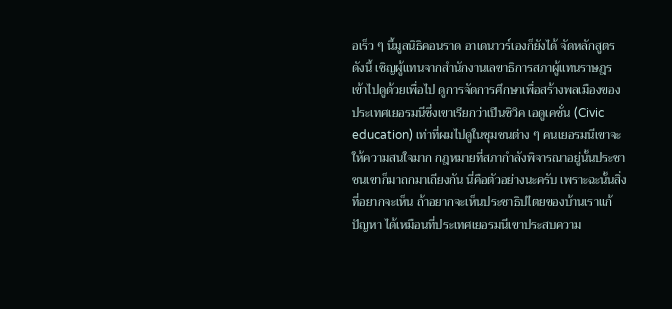อเร็ว ๆ นี้มูลนิธิคอนราด อาเดนาวร์เองก็ยังได้ จัดหลักสูตรดังนี้ เชิญผู้แทนจากสํานักงานเลขาธิการสภาผู้แทนราษฎรเข้าไปดูด้วยเพื่อไป ดูการจัดการศึกษาเพื่อสร้างพลเมืองของประเทศเยอรมนีซึ่งเขาเรียกว่าเปึนซิวิค เอดูเคชั่น (Civic education) เท่าที่ผมไปดูในชุมชนต่าง ๆ คนเยอรมนีเขาจะให้ความสนใจมาก กฎหมายที่สภากําลังพิจารณาอยู่นั้นประชาชนเขาก็มาถกมาเถียงกัน นี่คือตัวอย่างนะครับ เพราะฉะนั้นสิ่งที่อยากจะเห็น ถ้าอยากจะเห็นประชาธิปไตยของบ้านเราแก้ปัญหา ได้เหมือนที่ประเทศเยอรมนีเขาประสบความ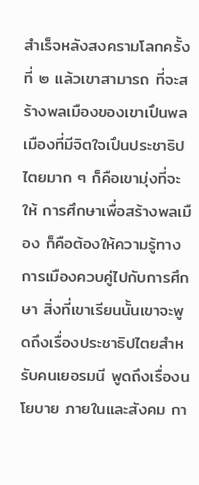สําเร็จหลังสงครามโลกครั้งที่ ๒ แล้วเขาสามารถ ที่จะสร้างพลเมืองของเขาเปึนพลเมืองที่มีจิตใจเปึนประชาธิปไตยมาก ๆ ก็คือเขามุ่งที่จะให้ การศึกษาเพื่อสร้างพลเมือง ก็คือต้องให้ความรู้ทางการเมืองควบคู่ไปกับการศึกษา สิ่งที่เขาเรียนนั้นเขาจะพูดถึงเรื่องประชาธิปไตยสําหรับคนเยอรมนี พูดถึงเรื่องนโยบาย ภายในและสังคม กา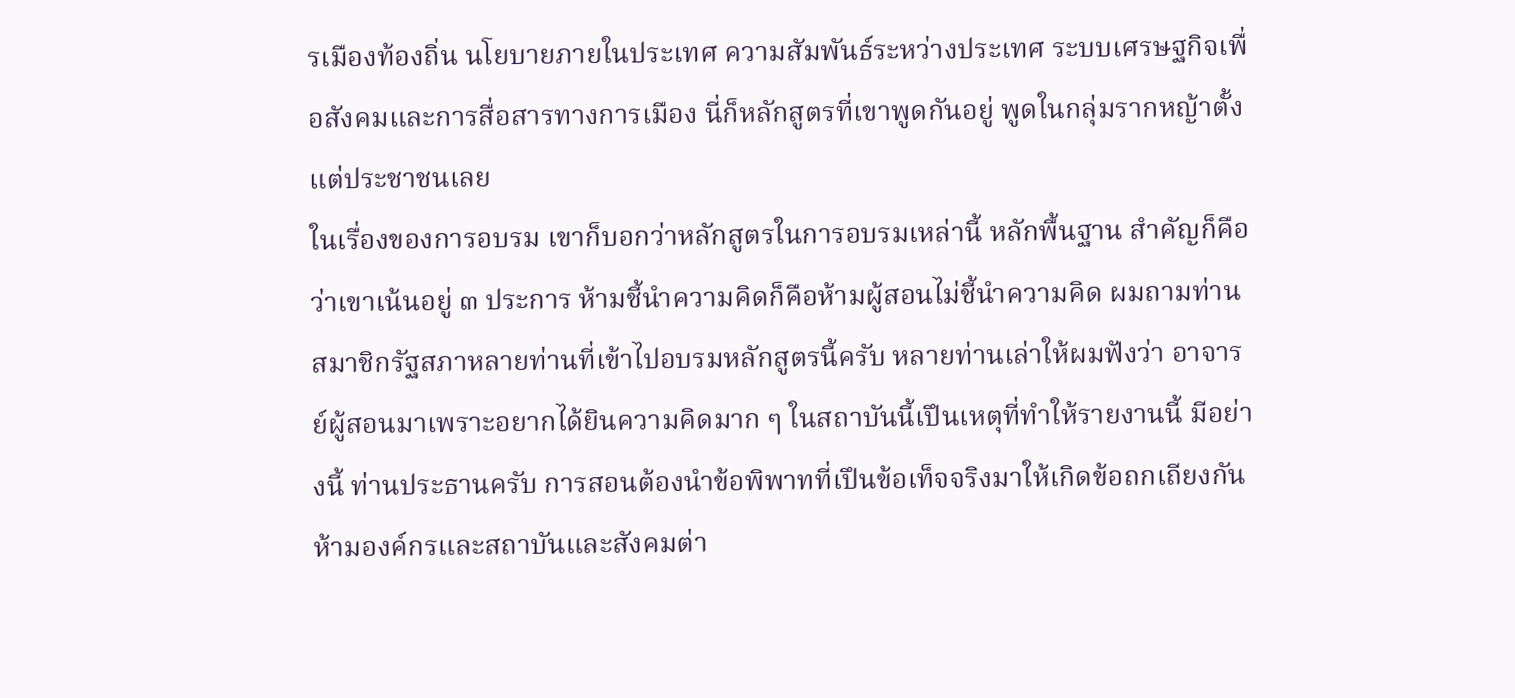รเมืองท้องถิ่น นโยบายภายในประเทศ ความสัมพันธ์ระหว่างประเทศ ระบบเศรษฐกิจเพื่อสังคมและการสื่อสารทางการเมือง นี่ก็หลักสูตรที่เขาพูดกันอยู่ พูดในกลุ่มรากหญ้าตั้งแต่ประชาชนเลย
ในเรื่องของการอบรม เขาก็บอกว่าหลักสูตรในการอบรมเหล่านี้ หลักพื้นฐาน สําคัญก็คือว่าเขาเน้นอยู่ ๓ ประการ ห้ามชี้นําความคิดก็คือห้ามผู้สอนไม่ชี้นําความคิด ผมถามท่านสมาชิกรัฐสภาหลายท่านที่เข้าไปอบรมหลักสูตรนี้ครับ หลายท่านเล่าให้ผมฟังว่า อาจารย์ผู้สอนมาเพราะอยากได้ยินความคิดมาก ๆ ในสถาบันนี้เปึนเหตุที่ทําให้รายงานนี้ มีอย่างนี้ ท่านประธานครับ การสอนต้องนําข้อพิพาทที่เปึนข้อเท็จจริงมาให้เกิดข้อถกเถียงกัน ห้ามองค์กรและสถาบันและสังคมต่า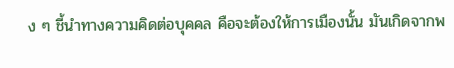ง ๆ ชี้นําทางความคิดต่อบุคคล คือจะต้องให้การเมืองนั้น มันเกิดจากพ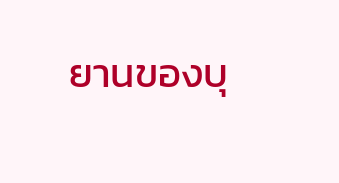ยานของบุ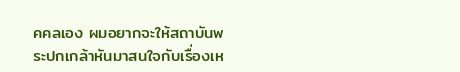คคลเอง ผมอยากจะให้สถาบันพระปกเกล้าหันมาสนใจกับเรื่องเห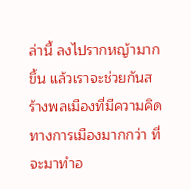ล่านี้ ลงไปรากหญ้ามากขึ้น แล้วเราจะช่วยกันสร้างพลเมืองที่มีความคิดทางการเมืองมากกว่า ที่จะมาทําอ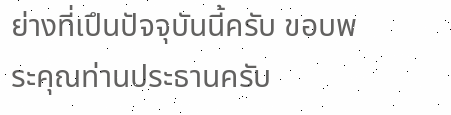ย่างที่เปึนปัจจุบันนี้ครับ ขอบพระคุณท่านประธานครับ